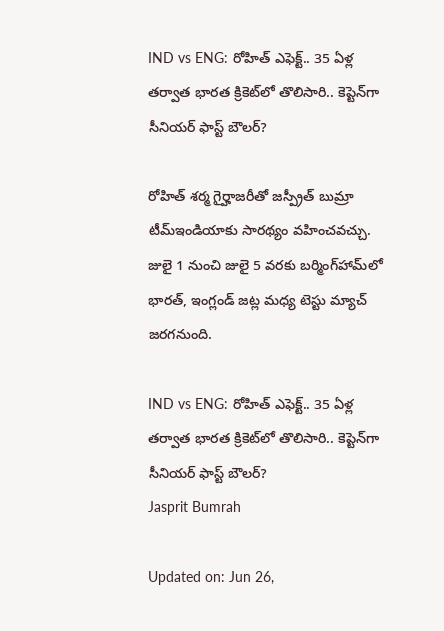IND vs ENG: రోహిత్ ఎఫెక్ట్.. 35 ఏళ్ల తర్వాత భారత క్రికెట్‌లో తొలిసారి.. కెప్టెన్‌గా సీనియర్ ఫాస్ట్ బౌలర్?

రోహిత్ శర్మ గైర్హాజరీతో జస్ప్రీత్ బుమ్రా టీమ్‌ఇండియాకు సారథ్యం వహించవచ్చు. జులై 1 నుంచి జులై 5 వరకు బర్మింగ్‌హామ్‌లో భారత్, ఇంగ్లండ్ జట్ల మధ్య టెస్టు మ్యాచ్ జరగనుంది.

IND vs ENG: రోహిత్ ఎఫెక్ట్.. 35 ఏళ్ల తర్వాత భారత క్రికెట్‌లో తొలిసారి.. కెప్టెన్‌గా సీనియర్ ఫాస్ట్ బౌలర్?
Jasprit Bumrah

Updated on: Jun 26,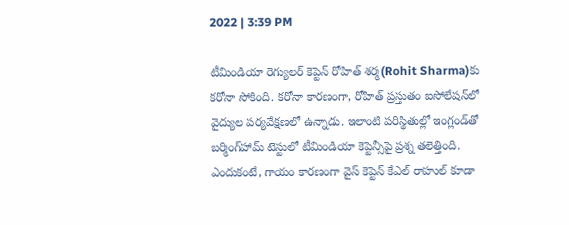2022 | 3:39 PM

టీమిండియా రెగ్యులర్ కెప్టెన్ రోహిత్ శర్మ(Rohit Sharma)కు కరోనా సోకింది. కరోనా కారణంగా, రోహిత్ ప్రస్తుతం ఐసోలేషన్‌లో వైద్యుల పర్యవేక్షణలో ఉన్నాడు. ఇలాంటి పరిస్థితుల్లో ఇంగ్లండ్‌తో బర్మింగ్‌హామ్ టెస్టులో టీమిండియా కెప్టెన్సీపై ప్రశ్న తలెత్తింది. ఎందుకంటే, గాయం కారణంగా వైస్ కెప్టెన్ కేఎల్ రాహుల్ కూడా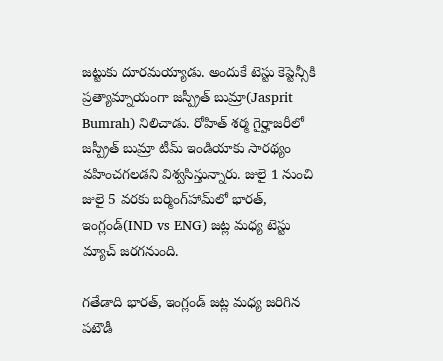జట్టుకు దూరమయ్యాడు. అందుకే టెస్టు కెప్టెన్సీకి ప్రత్యామ్నాయంగా జస్ప్రీత్ బుమ్రా(Jasprit Bumrah) నిలిచాడు. రోహిత్ శర్మ గైర్హాజరీలో జస్ప్రీత్ బుమ్రా టీమ్ ఇండియాకు సారథ్యం వహించగలడని విశ్వసిస్తున్నారు. జులై 1 నుంచి జులై 5 వరకు బర్మింగ్‌హామ్‌లో భారత్, ఇంగ్లండ్(IND vs ENG) జట్ల మధ్య టెస్టు మ్యాచ్ జరగనుంది.

గతేడాది భారత్, ఇంగ్లండ్ జట్ల మధ్య జరిగిన పటౌడీ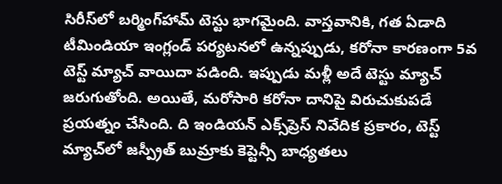సిరీస్‌లో బర్మింగ్‌హామ్ టెస్టు భాగమైంది. వాస్తవానికి, గత ఏడాది టీమిండియా ఇంగ్లండ్ పర్యటనలో ఉన్నప్పుడు, కరోనా కారణంగా 5వ టెస్ట్ మ్యాచ్ వాయిదా పడింది. ఇప్పుడు మళ్లీ అదే టెస్టు మ్యాచ్ జరుగుతోంది. అయితే, మరోసారి కరోనా దానిపై విరుచుకుపడే ప్రయత్నం చేసింది. ది ఇండియన్ ఎక్స్‌ప్రెస్ నివేదిక ప్రకారం, టెస్ట్ మ్యాచ్‌లో జస్ప్రీత్ బుమ్రాకు కెప్టెన్సీ బాధ్యతలు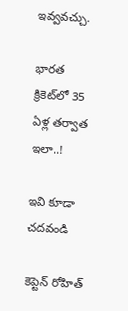ఇవ్వవచ్చు.

భారత క్రికెట్‌లో 35 ఏళ్ల తర్వాత ఇలా..!

ఇవి కూడా చదవండి

కెప్టెన్ రోహిత్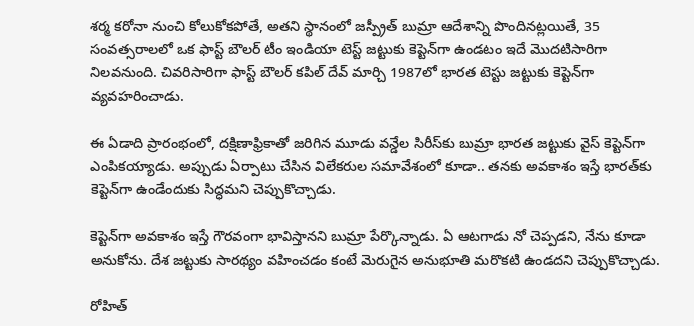శర్మ కరోనా నుంచి కోలుకోకపోతే, అతని స్థానంలో జస్ప్రీత్ బుమ్రా ఆదేశాన్ని పొందినట్లయితే, 35 సంవత్సరాలలో ఒక ఫాస్ట్ బౌలర్ టీం ఇండియా టెస్ట్ జట్టుకు కెప్టెన్‌గా ఉండటం ఇదే మొదటిసారిగా నిలవనుంది. చివరిసారిగా ఫాస్ట్ బౌలర్ కపిల్ దేవ్ మార్చి 1987లో భారత టెస్టు జట్టుకు కెప్టెన్‌గా వ్యవహరించాడు.

ఈ ఏడాది ప్రారంభంలో, దక్షిణాఫ్రికాతో జరిగిన మూడు వన్డేల సిరీస్‌కు బుమ్రా భారత జట్టుకు వైస్ కెప్టెన్‌గా ఎంపికయ్యాడు. అప్పుడు ఏర్పాటు చేసిన విలేకరుల సమావేశంలో కూడా.. తనకు అవకాశం ఇస్తే భారత్‌కు కెప్టెన్‌గా ఉండేందుకు సిద్ధమని చెప్పుకొచ్చాడు.

కెప్టెన్‌గా అవకాశం ఇస్తే గౌరవంగా భావిస్తానని బుమ్రా పేర్కొన్నాడు. ఏ ఆటగాడు నో చెప్పడని, నేను కూడా అనుకోను. దేశ జట్టుకు సారథ్యం వహించడం కంటే మెరుగైన అనుభూతి మరొకటి ఉండదని చెప్పుకొచ్చాడు.

రోహిత్‌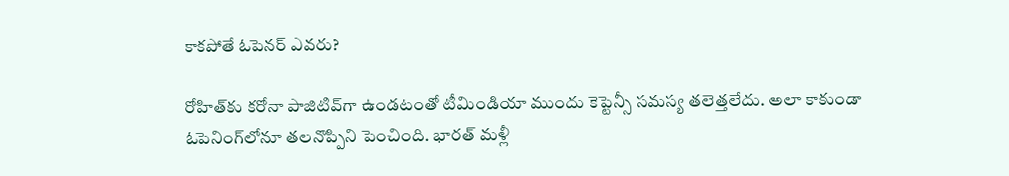కాకపోతే ఓపెనర్‌ ఎవరు?

రోహిత్‌కు కరోనా పాజిటివ్‌గా ఉండటంతో టీమిండియా ముందు కెప్టెన్సీ సమస్య తలెత్తలేదు. అలా కాకుండా ఓపెనింగ్‌లోనూ తలనొప్పిని పెంచింది. భారత్ మళ్లీ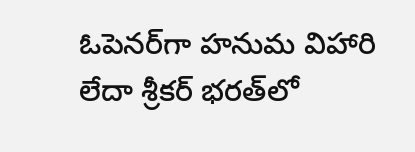ఓపెనర్‌గా హనుమ విహారి లేదా శ్రీకర్ భరత్‌లో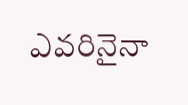ఎవరినైనా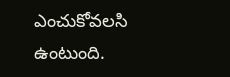ఎంచుకోవలసి ఉంటుంది.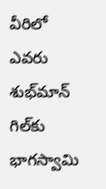వీరిలో ఎవరు శుభ్‌మాన్ గిల్‌కు భాగస్వామి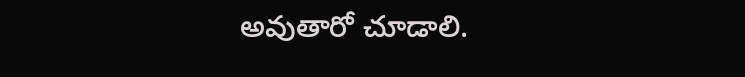అవుతారో చూడాలి.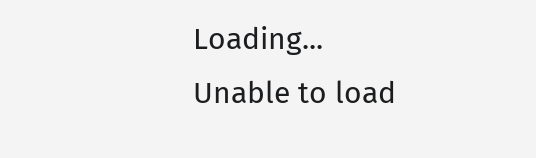Loading...
Unable to load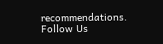recommendations.
Follow Us